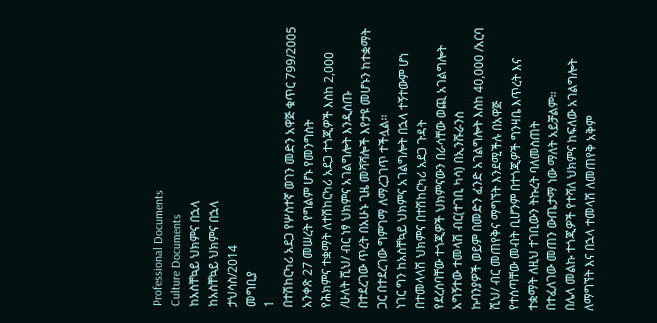Professional Documents
Culture Documents
ከአስቸኳይ ህክምና በኋላ
ከአስቸኳይ ህክምና በኋላ
ታህሳስ/2014
መግቢያ
1
በተሽከርካሪ አደጋ የሦስተኛ ወገን መድን አዋጅ ቁጥር 799/2005 አንቀጽ 27 መሠረት የግልም ሆኑ የመንግስት
የሕክምና ተቋማት ለተሽከርካሪ አደጋ ተጎጂዎች እስከ 2,000 /ሁለት ሺህ/ ብር ነፃ ህክምና አገልግሎት እንዲሰጡ
በተደረገው ጥረት በአሁኑ ጊዜ መሻሻሎች እየታዩ መሆኑን ከተቋማት ጋር በተደረገው ግምገማ ለማረጋገጥ ተችሏል፡፡
ነገር ግን ከአስቸኳይ ህክምና አገልግሎት በኋላ ተኝተውም ሆነ በተመላላሽ ህክምና በተሽከርካሪ አደጋ ጉዳት
የደረሰባቸው ተጎጂዎች ህክምናውን በራሳቸው ወጪ አገልግሎት አግኝተው ተመላሽ ብር(ተገቢ ካሳ) በኢንሹራንስ
ኩባንያዎች ወይም በመድን ፈንድ አገልግሎት እስከ 40,000 /አርባ ሺህ/ ብር መጠየቅና ማግኘት እንደሚችሉ በአዋጅ
የተሰጣቸው መብት ቢሆንም በተጎጂዎች ግንዛቤ እጥረት እና ተቋማት ለዚህ ተገቢውን ትኩረት ባለመስጠት
በተፈለገው መጠን ውጤታማ ነው ማለት አይቻልም፡፡
በሌላ መልኩ ተጎጂዎች የተሻለ ህክምና ከፍለው አገልግሎት ለማግኘት እና በኋላ ተመላሽ ለመጠየቅ አቅም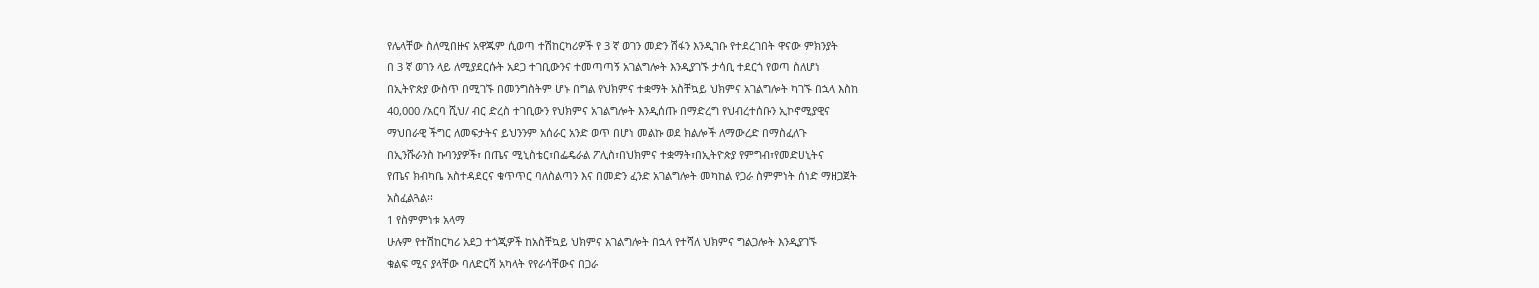የሌላቸው ስለሚበዙና አዋጁም ሲወጣ ተሽከርካሪዎች የ 3 ኛ ወገን መድን ሽፋን እንዲገቡ የተደረገበት ዋናው ምክንያት
በ 3 ኛ ወገን ላይ ለሚያደርሱት አደጋ ተገቢውንና ተመጣጣኝ አገልግሎት እንዲያገኙ ታሳቢ ተደርጎ የወጣ ስለሆነ
በኢትዮጵያ ውስጥ በሚገኙ በመንግስትም ሆኑ በግል የህክምና ተቋማት አስቸኳይ ህክምና አገልግሎት ካገኙ በኋላ እስከ
40,000 /አርባ ሺህ/ ብር ድረስ ተገቢውን የህክምና አገልግሎት እንዲሰጡ በማድረግ የህብረተሰቡን ኢኮኖሚያዊና
ማህበራዊ ችግር ለመፍታትና ይህንንም አሰራር አንድ ወጥ በሆነ መልኩ ወደ ክልሎች ለማውረድ በማስፈለጉ
በኢንሹራንስ ኩባንያዎች፣ በጤና ሚኒስቴር፣በፌዴራል ፖሊስ፣በህክምና ተቋማት፣በኢትዮጵያ የምግብ፣የመድሀኒትና
የጤና ክብካቤ አስተዳደርና ቁጥጥር ባለስልጣን እና በመድን ፈንድ አገልግሎት መካከል የጋራ ስምምነት ሰነድ ማዘጋጀት
አስፈልጓል፡፡
1 የስምምነቱ አላማ
ሁሉም የተሽከርካሪ አደጋ ተጎጂዎች ከአስቸኳይ ህክምና አገልግሎት በኋላ የተሻለ ህክምና ግልጋሎት እንዲያገኙ
ቁልፍ ሚና ያላቸው ባለድርሻ አካላት የየራሳቸውና በጋራ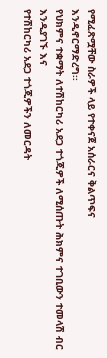የሚፈጽሟቸው ስራዎች ላይ የተቀናጀ አሰራርና ቅልጥፍና
እንዲኖርማድረግ፡፡
የህክምና ተቋማት ለተሽከርካሪ አደጋ ተጎጂዎች ለሚሰጡት ሕክምና ተገቢውን ተመላሽ ብር እንዲያገኙ እና
የተሽከርካሪ አደጋ ተጎጂዎችን ለመርዳት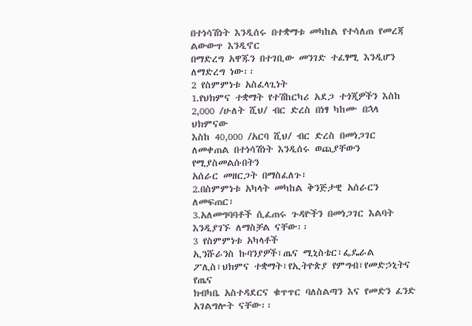በተነሳሽነት እንዲሰሩ በተቋማቱ መካከል የተሳለጠ የመረጃ ልውውጥ እንዲኖር
በማድረግ አዋጁን በተገቢው መንገድ ተፈፃሚ እንዲሆን ለማድረግ ነው፡፡
2 የስምምነቱ አስፈላጊነት
1.የህክምና ተቋማት የተሽከርካሪ አደጋ ተጎጂዎችን እስከ 2,000 /ሁለት ሺህ/ ብር ድረስ በነፃ ካከሙ በኋላ ህክምናው
እስከ 40,000 /አርባ ሺህ/ ብር ድረስ በመነጋገር ለመቀጠል በተነሳሽነት እንዲሰሩ ወጪያቸውን የሚያስመልሱበትን
አሰራር መዘርጋት በማስፈለጉ፣
2.በስምምነቱ አካላት መካከል ቅንጅታዊ አሰራርን ለመፍጠር፣
3.አለመግባባቶች ሲፈጠሩ ጉዳዮችን በመነጋገር እልባት እንዲያገኙ ለማስቻል ናቸው፡፡
3 የስምምነቱ አካላቶች
ኢንሹራንስ ኩባንያዎች፣ጤና ሚኒስቴር፣ፌዴራል ፖሊስ፣ህክምና ተቋማት፣የኢትዮጵያ የምግብ፣የመድኃኒትና የጤና
ክብካቤ አስተዳደርና ቁጥጥር ባለስልጣን እና የመድን ፈንድ አገልግሎት ናቸው፡፡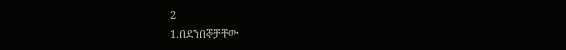2
1.በደንበኞቻቸው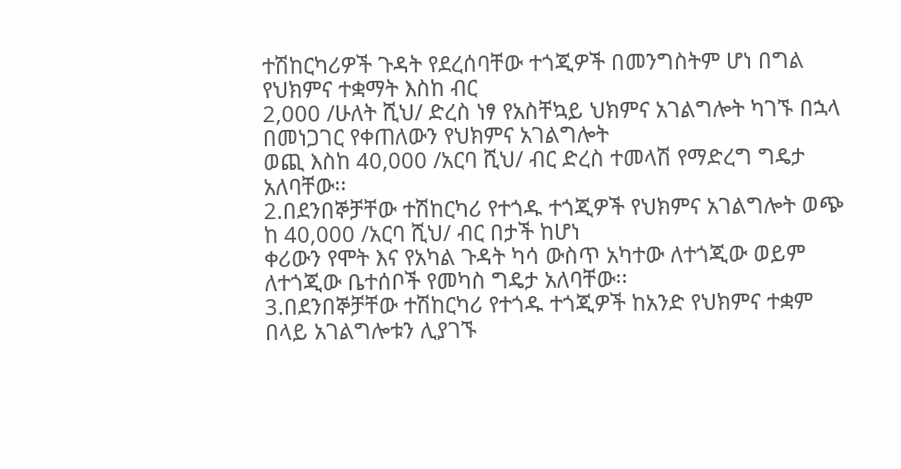ተሽከርካሪዎች ጉዳት የደረሰባቸው ተጎጂዎች በመንግስትም ሆነ በግል የህክምና ተቋማት እስከ ብር
2,000 /ሁለት ሺህ/ ድረስ ነፃ የአስቸኳይ ህክምና አገልግሎት ካገኙ በኋላ በመነጋገር የቀጠለውን የህክምና አገልግሎት
ወጪ እስከ 40,000 /አርባ ሺህ/ ብር ድረስ ተመላሽ የማድረግ ግዴታ አለባቸው፡፡
2.በደንበኞቻቸው ተሽከርካሪ የተጎዱ ተጎጂዎች የህክምና አገልግሎት ወጭ ከ 40,000 /አርባ ሺህ/ ብር በታች ከሆነ
ቀሪውን የሞት እና የአካል ጉዳት ካሳ ውስጥ አካተው ለተጎጂው ወይም ለተጎጂው ቤተሰቦች የመካስ ግዴታ አለባቸው፡፡
3.በደንበኞቻቸው ተሽከርካሪ የተጎዱ ተጎጂዎች ከአንድ የህክምና ተቋም በላይ አገልግሎቱን ሊያገኙ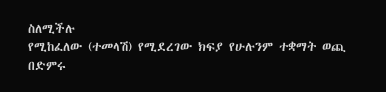ስለሚችሉ
የሚከፈለው (ተመላሽ) የሚደረገው ክፍያ የሁሉንም ተቋማት ወጪ በድምሩ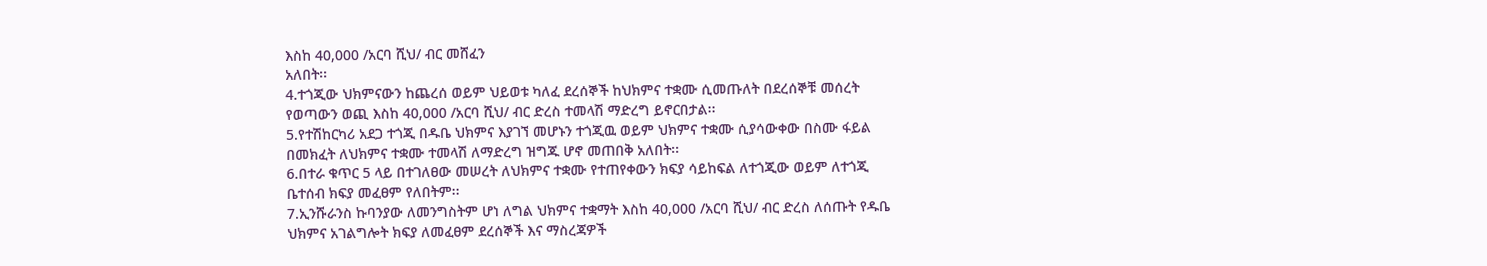እስከ 40,000 /አርባ ሺህ/ ብር መሸፈን
አለበት፡፡
4.ተጎጂው ህክምናውን ከጨረሰ ወይም ህይወቱ ካለፈ ደረሰኞች ከህክምና ተቋሙ ሲመጡለት በደረሰኞቹ መሰረት
የወጣውን ወጪ እስከ 40,000 /አርባ ሺህ/ ብር ድረስ ተመላሽ ማድረግ ይኖርበታል፡፡
5.የተሽከርካሪ አደጋ ተጎጂ በዱቤ ህክምና እያገኘ መሆኑን ተጎጂዉ ወይም ህክምና ተቋሙ ሲያሳውቀው በስሙ ፋይል
በመክፈት ለህክምና ተቋሙ ተመላሽ ለማድረግ ዝግጁ ሆኖ መጠበቅ አለበት፡፡
6.በተራ ቁጥር 5 ላይ በተገለፀው መሠረት ለህክምና ተቋሙ የተጠየቀውን ክፍያ ሳይከፍል ለተጎጂው ወይም ለተጎጂ
ቤተሰብ ክፍያ መፈፀም የለበትም፡፡
7.ኢንሹራንስ ኩባንያው ለመንግስትም ሆነ ለግል ህክምና ተቋማት እስከ 40,000 /አርባ ሺህ/ ብር ድረስ ለሰጡት የዱቤ
ህክምና አገልግሎት ክፍያ ለመፈፀም ደረሰኞች እና ማስረጃዎች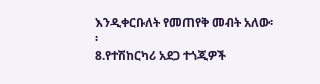እንዲቀርቡለት የመጠየቅ መብት አለው፡፡
8.የተሽከርካሪ አደጋ ተጎጂዎች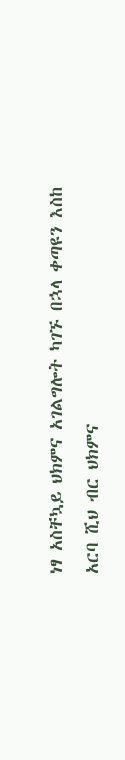ነፃ አስቸኳይ ህክምና አገልግሎት ካገኙ በኋላ ቀጣዩን እስከ አርባ ሺህ ብር ህክምና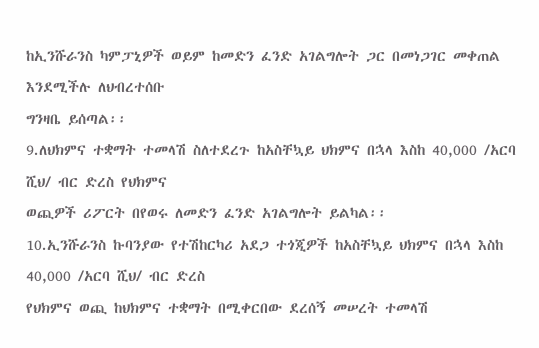ከኢንሹራንስ ካምፓኒዎች ወይም ከመድን ፈንድ አገልግሎት ጋር በመነጋገር መቀጠል እንደሚችሉ ለህብረተሰቡ
ግንዛቤ ይሰጣል፡፡
9.ለህክምና ተቋማት ተመላሽ ስለተደረጉ ከአስቸኳይ ህክምና በኋላ እስከ 40,000 /አርባ ሺህ/ ብር ድረስ የህክምና
ወጪዎች ሪፖርት በየወሩ ለመድን ፈንድ አገልግሎት ይልካል፡፡
10.ኢንሹራንስ ኩባንያው የተሽከርካሪ አደጋ ተጎጂዎች ከአስቸኳይ ህክምና በኋላ እስከ 40,000 /አርባ ሺህ/ ብር ድረስ
የህክምና ወጪ ከህክምና ተቋማት በሚቀርበው ደረሰኝ መሠረት ተመላሽ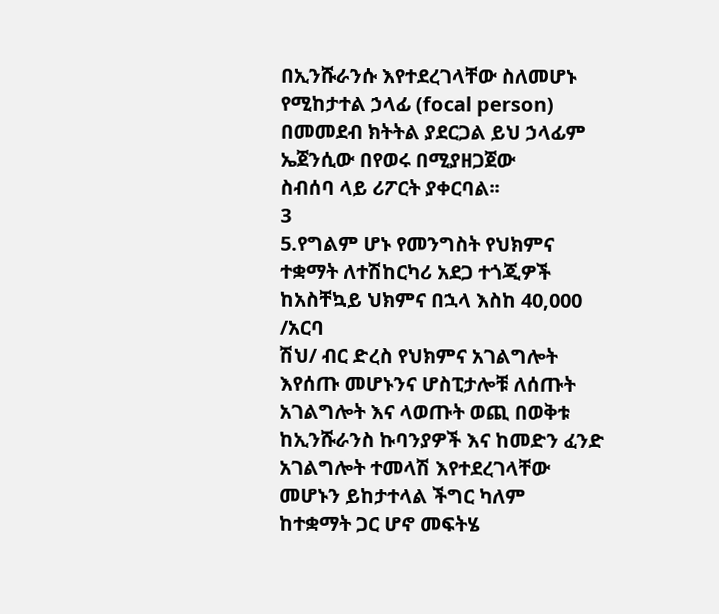በኢንሹራንሱ እየተደረገላቸው ስለመሆኑ
የሚከታተል ኃላፊ (focal person) በመመደብ ክትትል ያደርጋል ይህ ኃላፊም ኤጀንሲው በየወሩ በሚያዘጋጀው
ስብሰባ ላይ ሪፖርት ያቀርባል፡፡
3
5.የግልም ሆኑ የመንግስት የህክምና ተቋማት ለተሽከርካሪ አደጋ ተጎጂዎች ከአስቸኳይ ህክምና በኋላ እስከ 40,000 /አርባ
ሽህ/ ብር ድረስ የህክምና አገልግሎት እየሰጡ መሆኑንና ሆስፒታሎቹ ለሰጡት አገልግሎት እና ላወጡት ወጪ በወቅቱ
ከኢንሹራንስ ኩባንያዎች እና ከመድን ፈንድ አገልግሎት ተመላሽ እየተደረገላቸው መሆኑን ይከታተላል ችግር ካለም
ከተቋማት ጋር ሆኖ መፍትሄ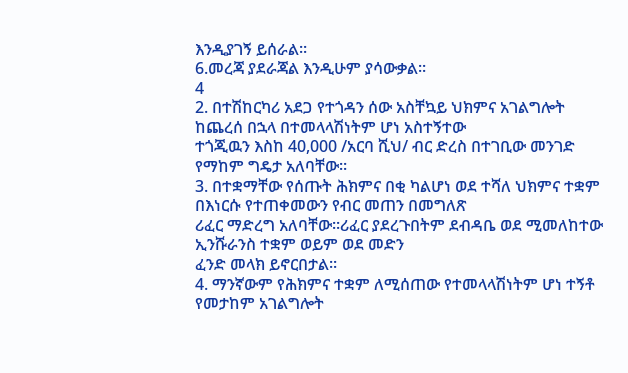እንዲያገኝ ይሰራል፡፡
6.መረጃ ያደራጃል እንዲሁም ያሳውቃል፡፡
4
2. በተሽከርካሪ አደጋ የተጎዳን ሰው አስቸኳይ ህክምና አገልግሎት ከጨረሰ በኋላ በተመላላሽነትም ሆነ አስተኝተው
ተጎጂዉን እስከ 40,000 /አርባ ሺህ/ ብር ድረስ በተገቢው መንገድ የማከም ግዴታ አለባቸው፡፡
3. በተቋማቸው የሰጡት ሕክምና በቂ ካልሆነ ወደ ተሻለ ህክምና ተቋም በእነርሱ የተጠቀመውን የብር መጠን በመግለጽ
ሪፈር ማድረግ አለባቸው፡፡ሪፈር ያደረጉበትም ደብዳቤ ወደ ሚመለከተው ኢንሹራንስ ተቋም ወይም ወደ መድን
ፈንድ መላክ ይኖርበታል፡፡
4. ማንኛውም የሕክምና ተቋም ለሚሰጠው የተመላላሽነትም ሆነ ተኝቶ የመታከም አገልግሎት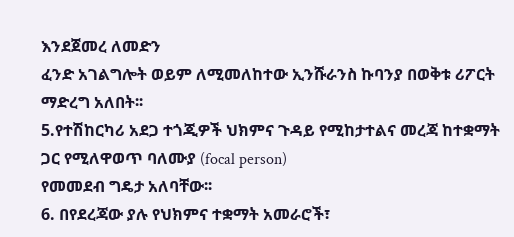እንደጀመረ ለመድን
ፈንድ አገልግሎት ወይም ለሚመለከተው ኢንሹራንስ ኩባንያ በወቅቱ ሪፖርት ማድረግ አለበት፡፡
5.የተሽከርካሪ አደጋ ተጎጂዎች ህክምና ጉዳይ የሚከታተልና መረጃ ከተቋማት ጋር የሚለዋወጥ ባለሙያ (focal person)
የመመደብ ግዴታ አለባቸው፡፡
6. በየደረጃው ያሉ የህክምና ተቋማት አመራሮች፣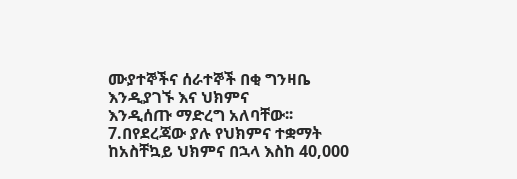ሙያተኞችና ሰራተኞች በቂ ግንዛቤ እንዲያገኙ እና ህክምና
እንዲሰጡ ማድረግ አለባቸው፡፡
7.በየደረጃው ያሉ የህክምና ተቋማት ከአስቸኳይ ህክምና በኋላ እስከ 40,000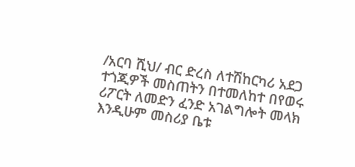/አርባ ሺህ/ ብር ድረስ ለተሽከርካሪ አደጋ
ተጎጂዎች መስጠትን በተመለከተ በየወሩ ሪፖርት ለመድን ፈንድ አገልግሎት መላክ እንዲሁም መስሪያ ቤቱ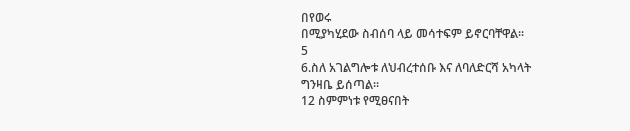በየወሩ
በሚያካሂደው ስብሰባ ላይ መሳተፍም ይኖርባቸዋል፡፡
5
6.ስለ አገልግሎቱ ለህብረተሰቡ እና ለባለድርሻ አካላት ግንዛቤ ይሰጣል፡፡
12 ስምምነቱ የሚፀናበት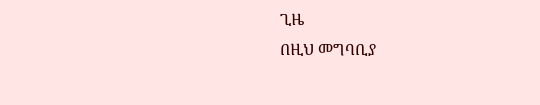ጊዜ
በዚህ መግባቢያ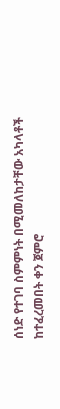ሰነድ የተገባ ስምምነት በሚመለከታቸው አካላቶች ከተፈረመበት ቀን ጀምሮ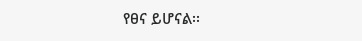የፀና ይሆናል፡፡